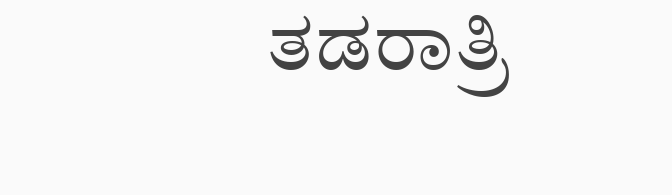ತಡರಾತ್ರಿ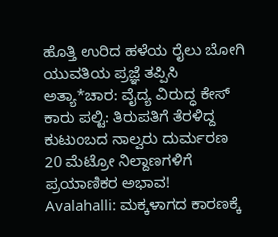ಹೊತ್ತಿ ಉರಿದ ಹಳೆಯ ರೈಲು ಬೋಗಿ
ಯುವತಿಯ ಪ್ರಜ್ಞೆ ತಪ್ಪಿಸಿ ಅತ್ಯಾ*ಚಾರ: ವೈದ್ಯ ವಿರುದ್ಧ ಕೇಸ್
ಕಾರು ಪಲ್ಟಿ: ತಿರುಪತಿಗೆ ತೆರಳಿದ್ದ ಕುಟುಂಬದ ನಾಲ್ವರು ದುರ್ಮರಣ
20 ಮೆಟ್ರೋ ನಿಲ್ದಾಣಗಳಿಗೆ ಪ್ರಯಾಣಿಕರ ಅಭಾವ!
Avalahalli: ಮಕ್ಕಳಾಗದ ಕಾರಣಕ್ಕೆ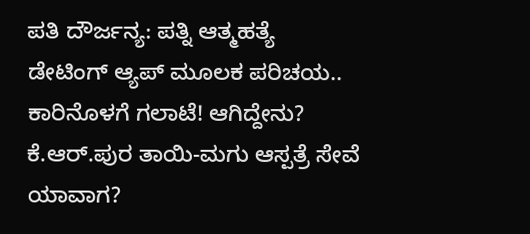ಪತಿ ದೌರ್ಜನ್ಯ: ಪತ್ನಿ ಆತ್ಮಹತ್ಯೆ
ಡೇಟಿಂಗ್ ಆ್ಯಪ್ ಮೂಲಕ ಪರಿಚಯ.. ಕಾರಿನೊಳಗೆ ಗಲಾಟೆ! ಆಗಿದ್ದೇನು?
ಕೆ.ಆರ್.ಪುರ ತಾಯಿ-ಮಗು ಆಸ್ಪತ್ರೆ ಸೇವೆ ಯಾವಾಗ?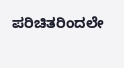ಪರಿಚಿತರಿಂದಲೇ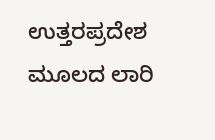ಉತ್ತರಪ್ರದೇಶ ಮೂಲದ ಲಾರಿ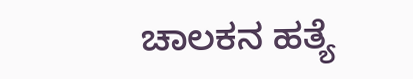ಚಾಲಕನ ಹತ್ಯೆ